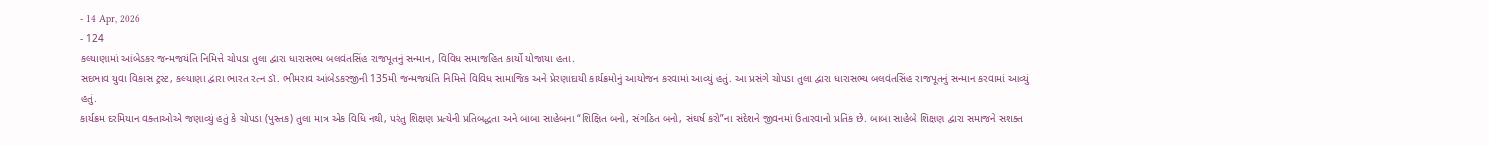- 14 Apr, 2026
- 124
કલ્યાણામાં આંબેડકર જન્મજયંતિ નિમિત્તે ચોપડા તુલા દ્વારા ધારાસભ્ય બલવંતસિંહ રાજપૂતનું સન્માન, વિવિધ સમાજહિત કાર્યો યોજાયા હતા.
સદભાવ યુવા વિકાસ ટ્રસ્ટ, કલ્યાણા દ્વારા ભારત રત્ન ડૉ. ભીમરાવ આંબેડકરજીની 135મી જન્મજયંતિ નિમિત્તે વિવિધ સામાજિક અને પ્રેરણાદાયી કાર્યક્રમોનું આયોજન કરવામાં આવ્યું હતું. આ પ્રસંગે ચોપડા તુલા દ્વારા ધારાસભ્ય બલવંતસિંહ રાજપૂતનું સન્માન કરવામાં આવ્યું હતું.
કાર્યક્રમ દરમિયાન વક્તાઓએ જણાવ્યું હતું કે ચોપડા (પુસ્તક) તુલા માત્ર એક વિધિ નથી, પરંતુ શિક્ષણ પ્રત્યેની પ્રતિબદ્ધતા અને બાબા સાહેબના “શિક્ષિત બનો, સંગઠિત બનો, સંઘર્ષ કરો”ના સંદેશને જીવનમાં ઉતારવાનો પ્રતિક છે. બાબા સાહેબે શિક્ષણ દ્વારા સમાજને સશક્ત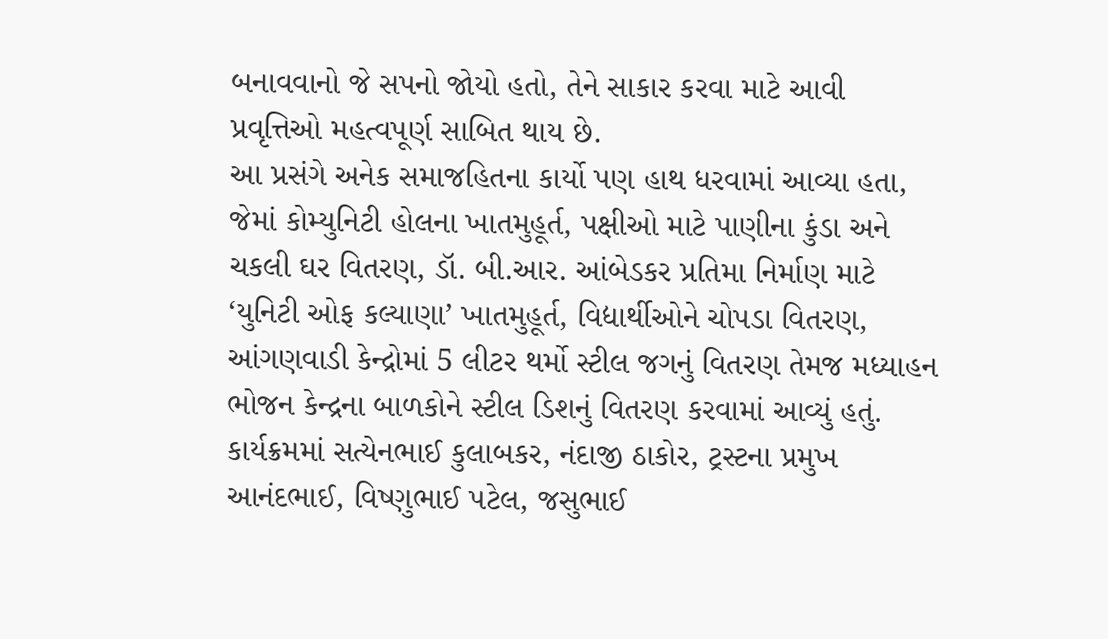બનાવવાનો જે સપનો જોયો હતો, તેને સાકાર કરવા માટે આવી પ્રવૃત્તિઓ મહત્વપૂર્ણ સાબિત થાય છે.
આ પ્રસંગે અનેક સમાજહિતના કાર્યો પણ હાથ ધરવામાં આવ્યા હતા, જેમાં કોમ્યુનિટી હોલના ખાતમુહૂર્ત, પક્ષીઓ માટે પાણીના કુંડા અને ચકલી ઘર વિતરણ, ડૉ. બી.આર. આંબેડકર પ્રતિમા નિર્માણ માટે ‘યુનિટી ઓફ કલ્યાણા’ ખાતમુહૂર્ત, વિદ્યાર્થીઓને ચોપડા વિતરણ, આંગણવાડી કેન્દ્રોમાં 5 લીટર થર્મો સ્ટીલ જગનું વિતરણ તેમજ મધ્યાહન ભોજન કેન્દ્રના બાળકોને સ્ટીલ ડિશનું વિતરણ કરવામાં આવ્યું હતું.
કાર્યક્રમમાં સત્યેનભાઈ કુલાબકર, નંદાજી ઠાકોર, ટ્રસ્ટના પ્રમુખ આનંદભાઈ, વિષ્ણુભાઈ પટેલ, જસુભાઈ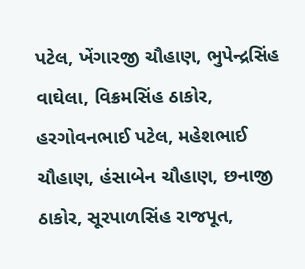પટેલ, ખેંગારજી ચૌહાણ, ભુપેન્દ્રસિંહ વાઘેલા, વિક્રમસિંહ ઠાકોર, હરગોવનભાઈ પટેલ, મહેશભાઈ ચૌહાણ, હંસાબેન ચૌહાણ, છનાજી ઠાકોર, સૂરપાળસિંહ રાજપૂત,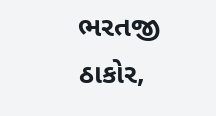ભરતજી ઠાકોર,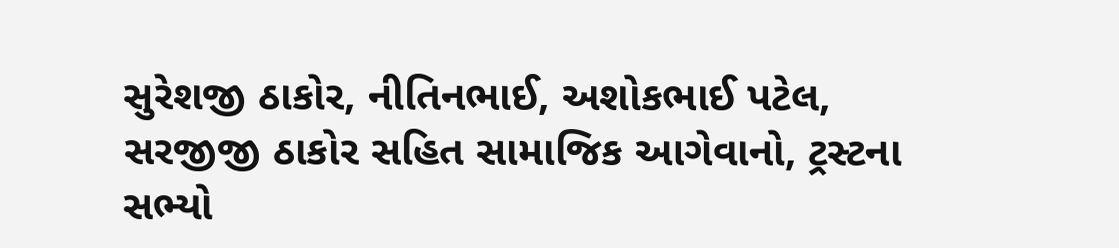સુરેશજી ઠાકોર, નીતિનભાઈ, અશોકભાઈ પટેલ, સરજીજી ઠાકોર સહિત સામાજિક આગેવાનો, ટ્રસ્ટના સભ્યો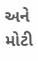અને મોટી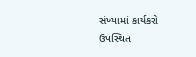સંખ્યામાં કાર્યકરો ઉપસ્થિત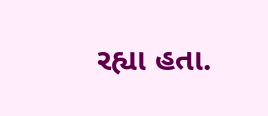રહ્યા હતા.